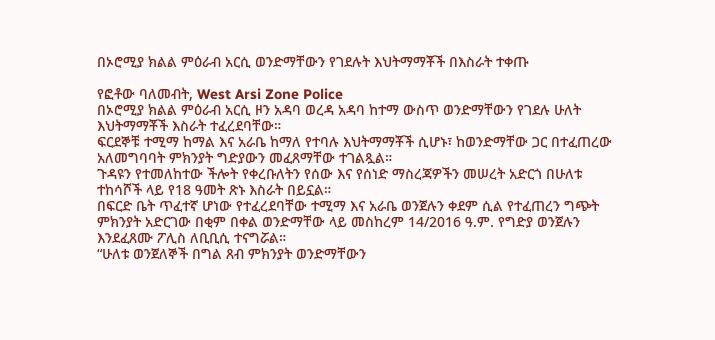በኦሮሚያ ክልል ምዕራብ አርሲ ወንድማቸውን የገደሉት እህትማማቾች በእስራት ተቀጡ

የፎቶው ባለመብት, West Arsi Zone Police
በኦሮሚያ ክልል ምዕራብ አርሲ ዞን አዳባ ወረዳ አዳባ ከተማ ውስጥ ወንድማቸውን የገደሉ ሁለት እህትማማቾች እስራት ተፈረደባቸው።
ፍርደኞቹ ተሚማ ከማል እና አራቤ ከማለ የተባሉ እህትማማቾች ሲሆኑ፣ ከወንድማቸው ጋር በተፈጠረው አለመግባባት ምክንያት ግድያውን መፈጸማቸው ተገልጿል።
ጉዳዩን የተመለከተው ችሎት የቀረቡለትን የሰው እና የሰነድ ማስረጃዎችን መሠረት አድርጎ በሁለቱ ተከሳሾች ላይ የ18 ዓመት ጽኑ እስራት በይኗል።
በፍርድ ቤት ጥፈተኛ ሆነው የተፈረደባቸው ተሚማ እና አራቤ ወንጀሉን ቀደም ሲል የተፈጠረን ግጭት ምክንያት አድርገው በቂም በቀል ወንድማቸው ላይ መስከረም 14/2016 ዓ.ም. የግድያ ወንጀሉን እንደፈጸሙ ፖሊስ ለቢቢሲ ተናግሯል።
“ሁለቱ ወንጀለኞች በግል ጸብ ምክንያት ወንድማቸውን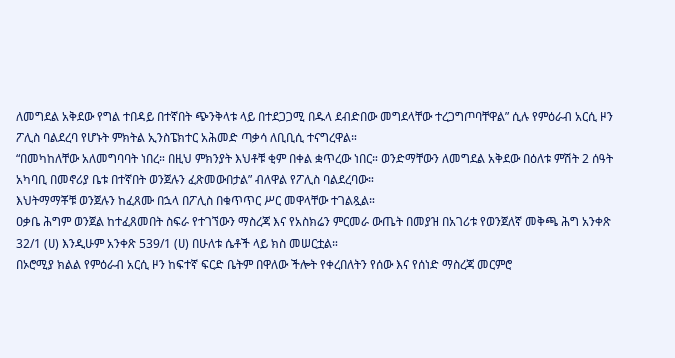ለመግደል አቅደው የግል ተበዳይ በተኛበት ጭንቅላቱ ላይ በተደጋጋሚ በዱላ ደብድበው መግደላቸው ተረጋግጦባቸዋል” ሲሉ የምዕራብ አርሲ ዞን ፖሊስ ባልደረባ የሆኑት ምክትል ኢንስፔክተር አሕመድ ጣቃሳ ለቢቢሲ ተናግረዋል።
“በመካከለቸው አለመግባባት ነበረ። በዚህ ምክንያት እህቶቹ ቂም በቀል ቋጥረው ነበር። ወንድማቸውን ለመግደል አቅደው በዕለቱ ምሽት 2 ሰዓት አካባቢ በመኖሪያ ቤቱ በተኛበት ወንጀሉን ፈጽመውበታል” ብለዋል የፖሊስ ባልደረባው።
እህትማማቾቹ ወንጀሉን ከፈጸሙ በኋላ በፖሊስ በቁጥጥር ሥር መዋላቸው ተገልጿል።
ዐቃቤ ሕግም ወንጀል ከተፈጸመበት ስፍራ የተገኘውን ማስረጃ እና የአስክሬን ምርመራ ውጤት በመያዝ በአገሪቱ የወንጀለኛ መቅጫ ሕግ አንቀጽ 32/1 (ሀ) እንዲሁም አንቀጽ 539/1 (ሀ) በሁለቱ ሴቶች ላይ ክስ መሠርቷል።
በኦሮሚያ ክልል የምዕራብ አርሲ ዞን ከፍተኛ ፍርድ ቤትም በዋለው ችሎት የቀረበለትን የሰው እና የሰነድ ማስረጃ መርምሮ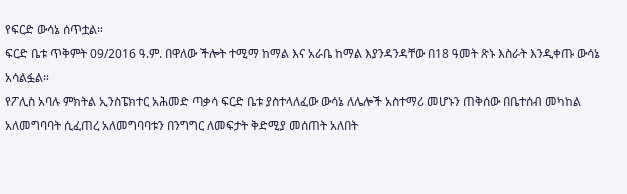የፍርድ ውሳኔ ሰጥቷል።
ፍርድ ቤቱ ጥቅምት 09/2016 ዓ.ም. በዋለው ችሎት ተሚማ ከማል እና አራቤ ከማል እያንዳንዳቸው በ18 ዓመት ጽኑ እስራት እንዲቀጡ ውሳኔ አሳልፏል።
የፖሊስ አባሉ ምክትል ኢንስፔክተር አሕመድ ጣቃሳ ፍርድ ቤቱ ያስተላለፈው ውሳኔ ለሌሎች አስተማሪ መሆኑን ጠቅሰው በቤተሰብ መካከል አለመግባባት ሲፈጠረ አለመግባባቱን በንግግር ለመፍታት ቅድሚያ መሰጠት አለበት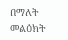በማለት መልዕክት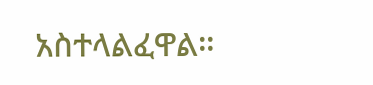አስተላልፈዋል።